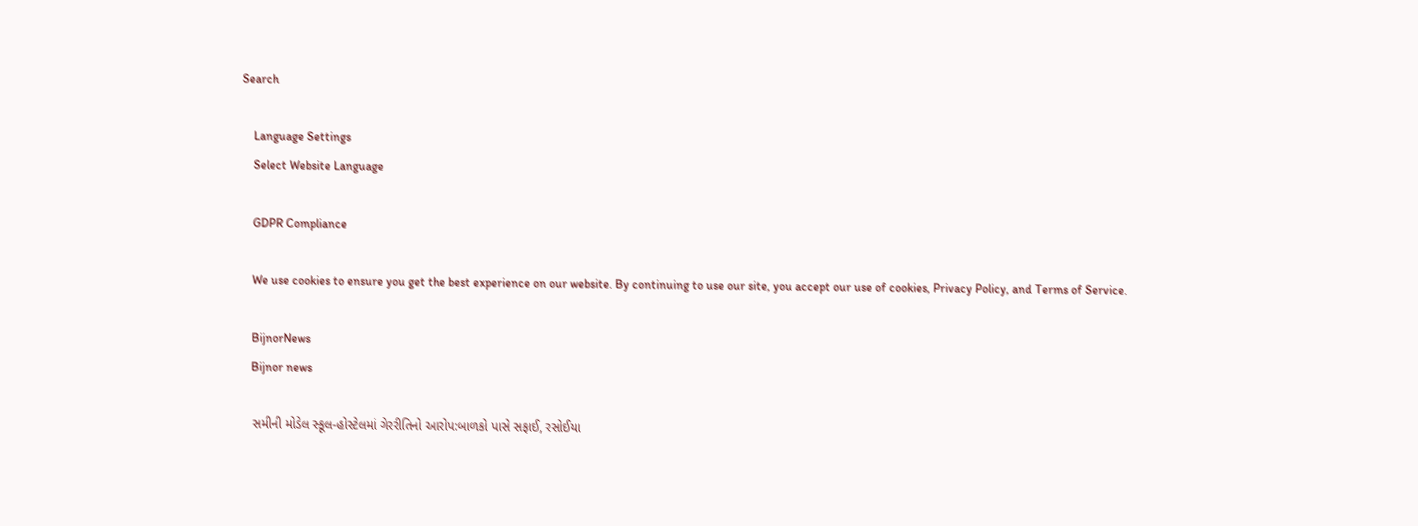Search

    Language Settings
    Select Website Language

    GDPR Compliance

    We use cookies to ensure you get the best experience on our website. By continuing to use our site, you accept our use of cookies, Privacy Policy, and Terms of Service.

    BijnorNews
    Bijnor news

    સમીની મોડેલ સ્કૂલ-હોસ્ટેલમાં ગેરરીતિનો આરોપ:બાળકો પાસે સફાઈ, રસોઈયા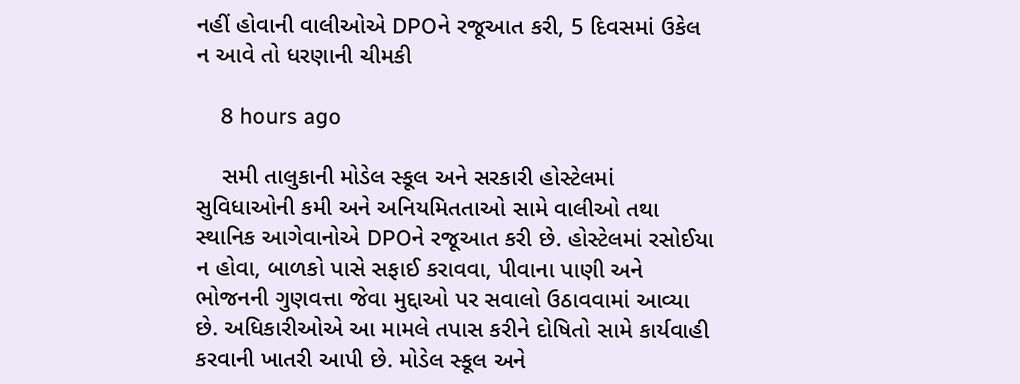નહીં હોવાની વાલીઓએ DPOને રજૂઆત કરી, 5 દિવસમાં ઉકેલ ન આવે તો ધરણાની ચીમકી

    8 hours ago

    સમી તાલુકાની મોડેલ સ્કૂલ અને સરકારી હોસ્ટેલમાં સુવિધાઓની કમી અને અનિયમિતતાઓ સામે વાલીઓ તથા સ્થાનિક આગેવાનોએ DPOને રજૂઆત કરી છે. હોસ્ટેલમાં રસોઈયા ન હોવા, બાળકો પાસે સફાઈ કરાવવા, પીવાના પાણી અને ભોજનની ગુણવત્તા જેવા મુદ્દાઓ પર સવાલો ઉઠાવવામાં આવ્યા છે. અધિકારીઓએ આ મામલે તપાસ કરીને દોષિતો સામે કાર્યવાહી કરવાની ખાતરી આપી છે. મોડેલ સ્કૂલ અને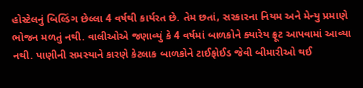હોસ્ટેલનું બિલ્ડિંગ છેલ્લા 4 વર્ષથી કાર્યરત છે. તેમ છતાં, સરકારના નિયમ અને મેન્યુ પ્રમાણે ભોજન મળતું નથી. વાલીઓએ જણાવ્યું કે 4 વર્ષમાં બાળકોને ક્યારેય ફ્રૂટ આપવામાં આવ્યા નથી. પાણીની સમસ્યાને કારણે કેટલાક બાળકોને ટાઈફોઈડ જેવી બીમારીઓ થઈ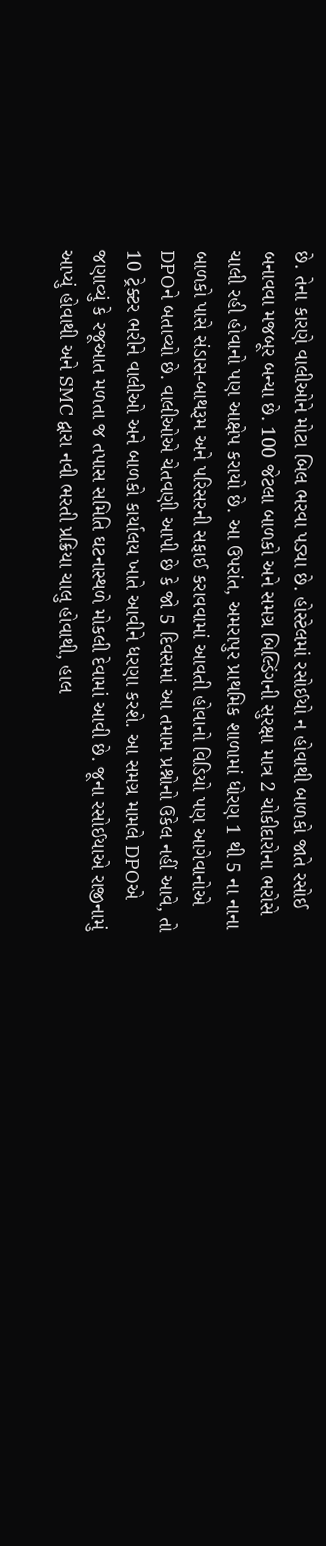છે. તેના કારણે વાલીઓને મોટા બિલ ભરવા પડ્યા છે. હોસ્ટેલમાં રસોઈયો ન હોવાથી બાળકો જાતે રસોઈ બનાવવા મજબૂર બન્યા છે. 100 જેટલા બાળકો અને સમગ્ર બિલ્ડિંગની સુરક્ષા માત્ર 2 ચોકીદારોના ભરોસે ચાલી રહી હોવાનો પણ આક્ષેપ કરાયો છે. આ ઉપરાંત, અમરાપુર પ્રાથમિક શાળામાં ધોરણ 1 થી 5 ના નાના બાળકો પાસે સંડાસ-બાથરૂમ અને પરિસરની સફાઈ કરાવવામાં આવતી હોવાનો વિડિયો પણ આગેવાનોએ DPOને બતાવ્યો છે. વાલીઓએ ચેતવણી આપી છે કે જો 5 દિવસમાં આ તમામ પ્રશ્નોનો ઉકેલ નહીં આવે, તો 10 ટ્રેક્ટર ભરીને વાલીઓ અને બાળકો કાર્યાલય ખાતે આવીને ધરણા કરશે. આ સમગ્ર મામલે DPOએ જણાવ્યું કે રજૂઆત મળતા જ તપાસ સમિતિ ઘટનાસ્થળે મોકલી દેવામાં આવી છે. જૂના રસોઈયાએ રાજીનામું આપ્યું હોવાથી અને SMC દ્વારા નવી ભરતી પ્રક્રિયા ચાલુ હોવાથી, હાલ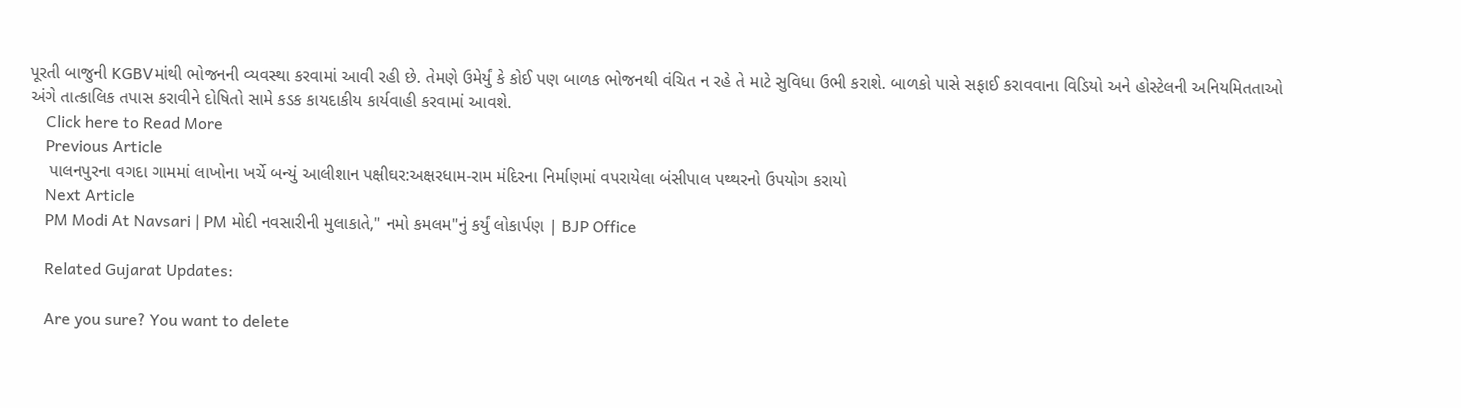પૂરતી બાજુની KGBVમાંથી ભોજનની વ્યવસ્થા કરવામાં આવી રહી છે. તેમણે ઉમેર્યું કે કોઈ પણ બાળક ભોજનથી વંચિત ન રહે તે માટે સુવિધા ઉભી કરાશે. બાળકો પાસે સફાઈ કરાવવાના વિડિયો અને હોસ્ટેલની અનિયમિતતાઓ અંગે તાત્કાલિક તપાસ કરાવીને દોષિતો સામે કડક કાયદાકીય કાર્યવાહી કરવામાં આવશે.
    Click here to Read More
    Previous Article
    પાલનપુરના વગદા ગામમાં લાખોના ખર્ચે બન્યું આલીશાન પક્ષીઘર:અક્ષરધામ-રામ મંદિરના નિર્માણમાં વપરાયેલા બંસીપાલ પથ્થરનો ઉપયોગ કરાયો
    Next Article
    PM Modi At Navsari | PM મોદી નવસારીની મુલાકાતે," નમો કમલમ"નું કર્યું લોકાર્પણ | BJP Office

    Related Gujarat Updates:

    Are you sure? You want to delete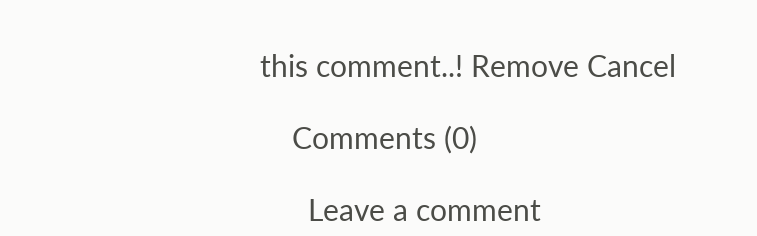this comment..! Remove Cancel

    Comments (0)

      Leave a comment